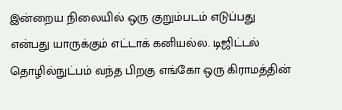இன்றைய நிலையில் ஒரு குறும்படம் எடுப்பது என்பது யாருக்கும் எட்டாக் கனியல்ல. டிஜிட்டல் தொழில்நுட்பம் வந்த பிறகு எங்கோ ஒரு கிராமத்தின்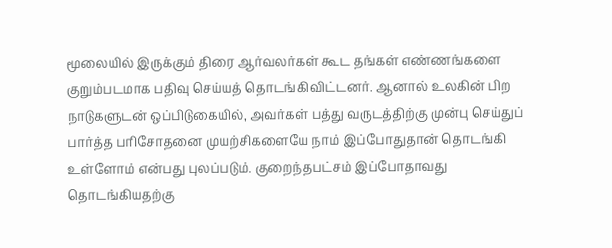மூலையில் இருக்கும் திரை ஆர்வலர்கள் கூட தங்கள் எண்ணங்களை குறும்படமாக பதிவு செய்யத் தொடங்கிவிட்டனர். ஆனால் உலகின் பிற நாடுகளுடன் ஒப்பிடுகையில், அவர்கள் பத்து வருடத்திற்கு முன்பு செய்துப் பார்த்த பரிசோதனை முயற்சிகளையே நாம் இப்போதுதான் தொடங்கி உள்ளோம் என்பது புலப்படும். குறைந்தபட்சம் இப்போதாவது தொடங்கியதற்கு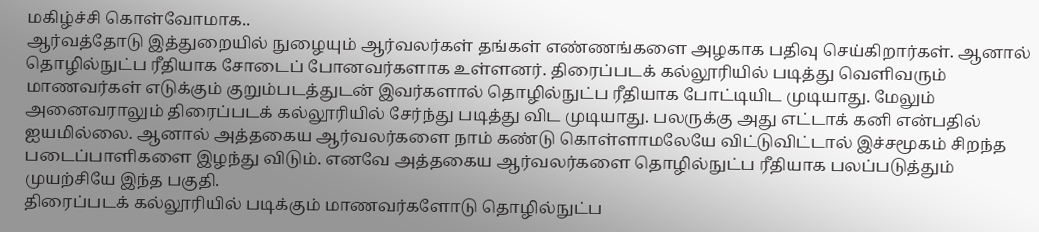மகிழ்ச்சி கொள்வோமாக..
ஆர்வத்தோடு இத்துறையில் நுழையும் ஆர்வலர்கள் தங்கள் எண்ணங்களை அழகாக பதிவு செய்கிறார்கள். ஆனால் தொழில்நுட்ப ரீதியாக சோடைப் போனவர்களாக உள்ளனர். திரைப்படக் கல்லூரியில் படித்து வெளிவரும் மாணவர்கள் எடுக்கும் குறும்படத்துடன் இவர்களால் தொழில்நுட்ப ரீதியாக போட்டியிட முடியாது. மேலும் அனைவராலும் திரைப்படக் கல்லூரியில் சேர்ந்து படித்து விட முடியாது. பலருக்கு அது எட்டாக் கனி என்பதில் ஐயமில்லை. ஆனால் அத்தகைய ஆர்வலர்களை நாம் கண்டு கொள்ளாமலேயே விட்டுவிட்டால் இச்சமூகம் சிறந்த படைப்பாளிகளை இழந்து விடும். எனவே அத்தகைய ஆர்வலர்களை தொழில்நுட்ப ரீதியாக பலப்படுத்தும் முயற்சியே இந்த பகுதி.
திரைப்படக் கல்லூரியில் படிக்கும் மாணவர்களோடு தொழில்நுட்ப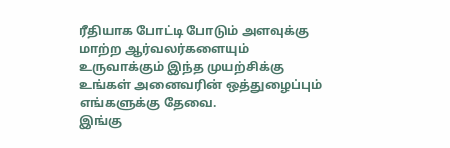ரீதியாக போட்டி போடும் அளவுக்கு மாற்ற ஆர்வலர்களையும் உருவாக்கும் இந்த முயற்சிக்கு உங்கள் அனைவரின் ஒத்துழைப்பும் எங்களுக்கு தேவை.
இங்கு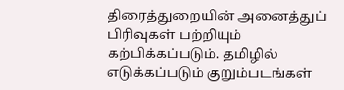திரைத்துறையின் அனைத்துப் பிரிவுகள் பற்றியும் கற்பிக்கப்படும். தமிழில் எடுக்கப்படும் குறும்படங்கள்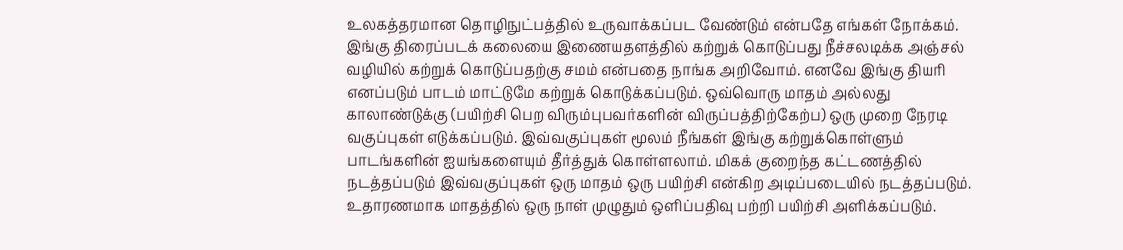உலகத்தரமான தொழிநுட்பத்தில் உருவாக்கப்பட வேண்டும் என்பதே எங்கள் நோக்கம். இங்கு திரைப்படக் கலையை இணையதளத்தில் கற்றுக் கொடுப்பது நீச்சலடிக்க அஞ்சல் வழியில் கற்றுக் கொடுப்பதற்கு சமம் என்பதை நாங்க அறிவோம். எனவே இங்கு தியரி எனப்படும் பாடம் மாட்டுமே கற்றுக் கொடுக்கப்படும். ஒவ்வொரு மாதம் அல்லது காலாண்டுக்கு (பயிற்சி பெற விரும்புபவர்களின் விருப்பத்திற்கேற்ப) ஒரு முறை நேரடி வகுப்புகள் எடுக்கப்படும். இவ்வகுப்புகள் மூலம் நீங்கள் இங்கு கற்றுக்கொள்ளும் பாடங்களின் ஐயங்களையும் தீர்த்துக் கொள்ளலாம். மிகக் குறைந்த கட்டணத்தில் நடத்தப்படும் இவ்வகுப்புகள் ஒரு மாதம் ஒரு பயிற்சி என்கிற அடிப்படையில் நடத்தப்படும். உதாரணமாக மாதத்தில் ஒரு நாள் முழுதும் ஒளிப்பதிவு பற்றி பயிற்சி அளிக்கப்படும்.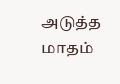அடுத்த மாதம்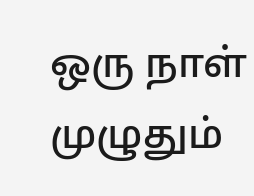ஒரு நாள் முழுதும்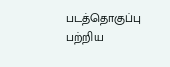படத்தொகுப்பு பற்றிய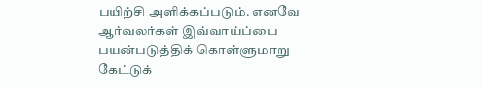பயிற்சி அளிக்கப்படும். எனவே ஆர்வலர்கள் இவ்வாய்ப்பை பயன்படுத்திக் கொள்ளுமாறு கேட்டுக்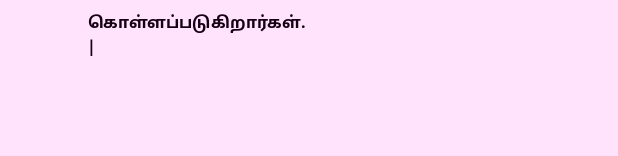கொள்ளப்படுகிறார்கள்.
|